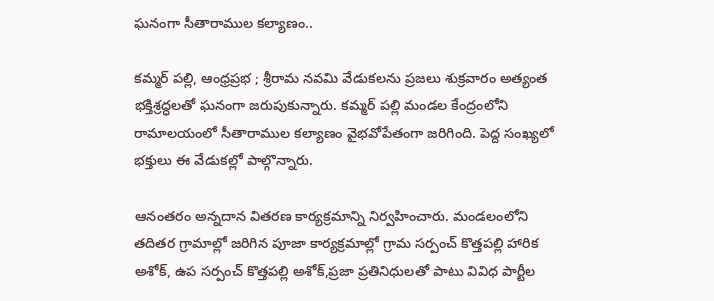ఘనంగా సీతారాముల కల్యాణం..

కమ్మర్ పల్లి, ఆంధ్రప్రభ ; శ్రీరామ నవమి వేడుకలను ప్రజలు శుక్రవారం అత్యంత భక్తిశ్రద్ధలతో ఘనంగా జరుపుకున్నారు. కమ్మర్ పల్లి మండల కేంద్రంలోని రామాలయంలో సీతారాముల కల్యాణం వైభవోపేతంగా జరిగింది. పెద్ద సంఖ్యలో భక్తులు ఈ వేడుకల్లో పాల్గొన్నారు.

ఆనంతరం అన్నదాన వితరణ కార్యక్రమాన్ని నిర్వహించారు. మండలంలోని తదితర గ్రామాల్లో జరిగిన పూజా కార్యక్రమాల్లో గ్రామ సర్పంచ్ కొత్తపల్లి హారిక అశోక్, ఉప సర్పంచ్ కొత్తపల్లి అశోక్,ప్రజా ప్రతినిధులతో పాటు వివిధ పార్టీల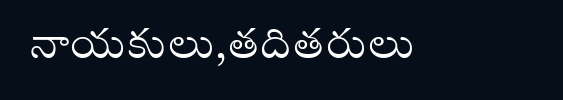నాయకులు,తదితరులు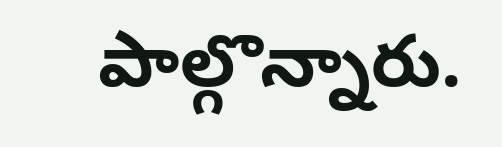పాల్గొన్నారు.